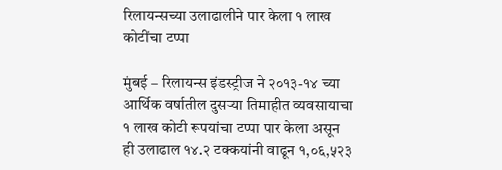रिलायन्सच्या उलाढालीने पार केला १ लाख कोटींचा टप्पा

मुंबई – रिलायन्स इंडस्ट्रीज ने २०१३-१४ च्या आर्थिक वर्षातील दुसर्‍या तिमाहीत व्यवसायाचा १ लाख कोटी रूपयांचा टप्पा पार केला असून ही उलाढाल १४.२ टक्कयांनी वाढून १,०६,५२३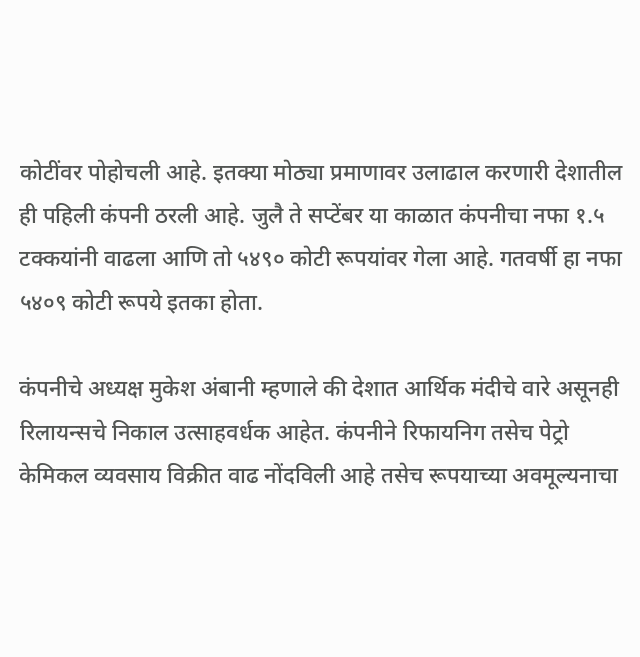कोटींवर पोहोचली आहे. इतक्या मोठ्या प्रमाणावर उलाढाल करणारी देशातील ही पहिली कंपनी ठरली आहे. जुलै ते सप्टेंबर या काळात कंपनीचा नफा १.५ टक्कयांनी वाढला आणि तो ५४९० कोटी रूपयांवर गेला आहे. गतवर्षी हा नफा ५४०९ कोटी रूपये इतका होता.

कंपनीचे अध्यक्ष मुकेश अंबानी म्हणाले की देशात आर्थिक मंदीचे वारे असूनही रिलायन्सचे निकाल उत्साहवर्धक आहेत. कंपनीने रिफायनिग तसेच पेट्रो केमिकल व्यवसाय विक्रीत वाढ नोंदविली आहे तसेच रूपयाच्या अवमूल्यनाचा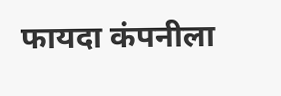फायदा कंपनीला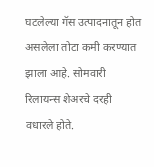घटलेल्या गॅस उत्पादनातून होत असलेला तोटा कमी करण्यात झाला आहे. सोमवारी रिलायन्स शेअरचे दरही वधारले होते.